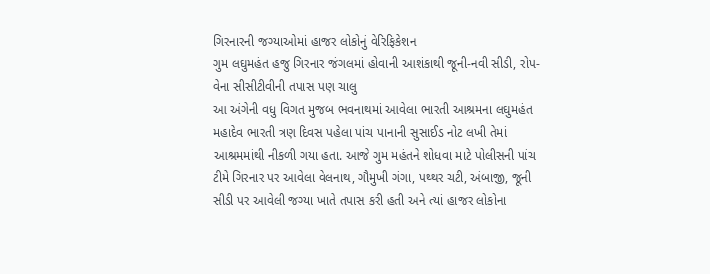ગિરનારની જગ્યાઓમાં હાજર લોકોનું વેરિફિકેશન
ગુમ લઘુમહંત હજુ ગિરનાર જંગલમાં હોવાની આશંકાથી જૂની-નવી સીડી, રોપ-વેના સીસીટીવીની તપાસ પણ ચાલુ
આ અંગેની વધુ વિગત મુજબ ભવનાથમાં આવેલા ભારતી આશ્રમના લઘુમહંત મહાદેવ ભારતી ત્રણ દિવસ પહેલા પાંચ પાનાની સુસાઈડ નોટ લખી તેમાં આશ્રમમાંથી નીકળી ગયા હતા. આજે ગુમ મહંતને શોધવા માટે પોલીસની પાંચ ટીમે ગિરનાર પર આવેલા વેલનાથ, ગૌમુખી ગંગા, પથ્થર ચટી, અંબાજી, જૂની સીડી પર આવેલી જગ્યા ખાતે તપાસ કરી હતી અને ત્યાં હાજર લોકોના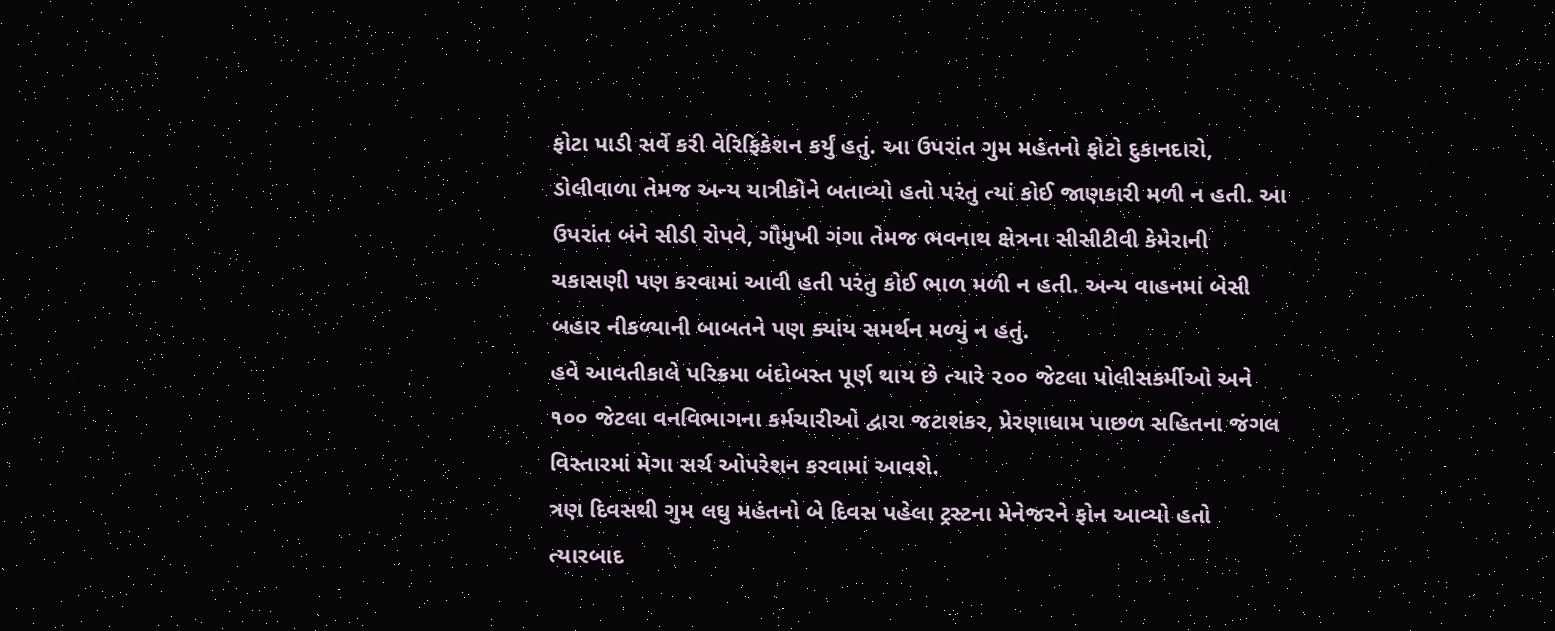ફોટા પાડી સર્વે કરી વેરિફિકેશન કર્યું હતું. આ ઉપરાંત ગુમ મહંતનો ફોટો દુકાનદારો, ડોલીવાળા તેમજ અન્ય યાત્રીકોને બતાવ્યો હતો પરંતુ ત્યાં કોઈ જાણકારી મળી ન હતી. આ ઉપરાંત બંને સીડી રોપવે, ગૌમુખી ગંગા તેમજ ભવનાથ ક્ષેત્રના સીસીટીવી કેમેરાની ચકાસણી પણ કરવામાં આવી હતી પરંતુ કોઈ ભાળ મળી ન હતી. અન્ય વાહનમાં બેસી બહાર નીકળ્યાની બાબતને પણ ક્યાંય સમર્થન મળ્યું ન હતું.
હવે આવતીકાલે પરિક્રમા બંદોબસ્ત પૂર્ણ થાય છે ત્યારે ૨૦૦ જેટલા પોલીસકર્મીઓ અને ૧૦૦ જેટલા વનવિભાગના કર્મચારીઓ દ્વારા જટાશંકર, પ્રેરણાધામ પાછળ સહિતના જંગલ વિસ્તારમાં મેગા સર્ચ ઓપરેશન કરવામાં આવશે.
ત્રણ દિવસથી ગુમ લઘુ મહંતનો બે દિવસ પહેલા ટ્રસ્ટના મેનેજરને ફોન આવ્યો હતો ત્યારબાદ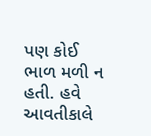પણ કોઈ ભાળ મળી ન હતી. હવે આવતીકાલે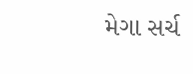મેગા સર્ચ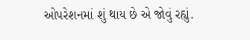ઓપરેશનમાં શું થાય છે એ જોવું રહ્યું.